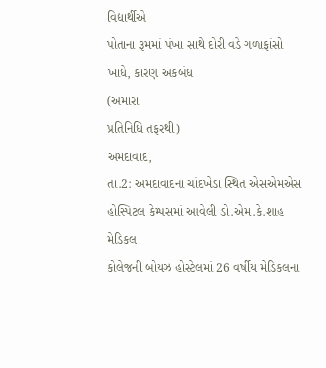વિદ્યાર્થીએ
પોતાના રૂમમાં પંખા સાથે દોરી વડે ગળાફાંસો ખાધે, કારણ અકબંધ
(અમારા
પ્રતિનિધિ તફરથી)
અમદાવાદ,
તા.2: અમદાવાદના ચાંદખેડા સ્થિત એસએમએસ હોસ્પિટલ કેમ્પસમાં આવેલી ડો.એમ.કે.શાહ મેડિકલ
કોલેજની બોયઝ હોસ્ટેલમાં 26 વર્ષીય મેડિકલના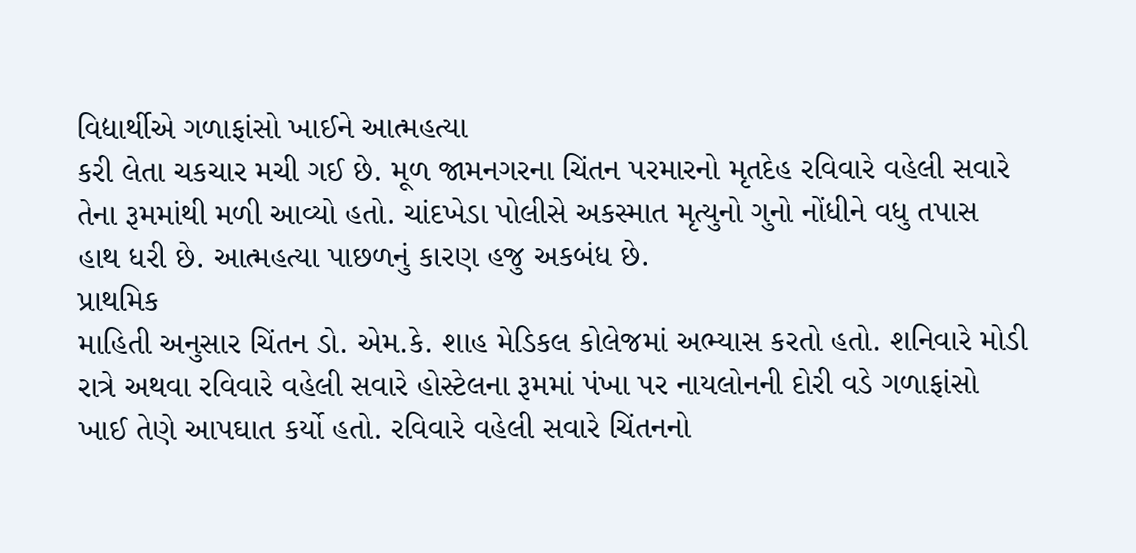વિદ્યાર્થીએ ગળાફાંસો ખાઈને આત્મહત્યા
કરી લેતા ચકચાર મચી ગઈ છે. મૂળ જામનગરના ચિંતન પરમારનો મૃતદેહ રવિવારે વહેલી સવારે
તેના રૂમમાંથી મળી આવ્યો હતો. ચાંદખેડા પોલીસે અકસ્માત મૃત્યુનો ગુનો નોંધીને વધુ તપાસ
હાથ ધરી છે. આત્મહત્યા પાછળનું કારણ હજુ અકબંધ છે.
પ્રાથમિક
માહિતી અનુસાર ચિંતન ડો. એમ.કે. શાહ મેડિકલ કોલેજમાં અભ્યાસ કરતો હતો. શનિવારે મોડી
રાત્રે અથવા રવિવારે વહેલી સવારે હોસ્ટેલના રૂમમાં પંખા પર નાયલોનની દોરી વડે ગળાફાંસો
ખાઈ તેણે આપઘાત કર્યો હતો. રવિવારે વહેલી સવારે ચિંતનનો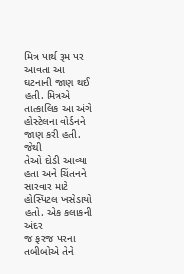મિત્ર પાર્થ રૂમ પર આવતા આ
ઘટનાની જાણ થઈ હતી. મિત્રએ તાત્કાલિક આ અંગે હોસ્ટેલના વોર્ડનને જાણ કરી હતી. જેથી
તેઓ દોડી આવ્યા હતા અને ચિંતનને સારવાર માટે હોસ્પિટલ ખસેડાયો હતો. એક કલાકની અંદર
જ ફરજ પરના તબીબોએ તેને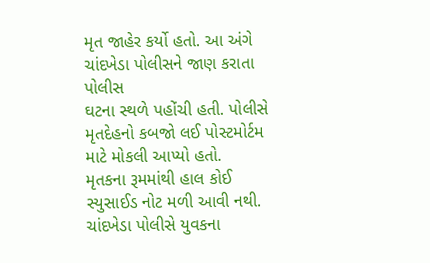મૃત જાહેર કર્યો હતો. આ અંગે ચાંદખેડા પોલીસને જાણ કરાતા પોલીસ
ઘટના સ્થળે પહોંચી હતી. પોલીસે મૃતદેહનો કબજો લઈ પોસ્ટમોર્ટમ માટે મોકલી આપ્યો હતો.
મૃતકના રૂમમાંથી હાલ કોઈ સ્યુસાઈડ નોટ મળી આવી નથી. ચાંદખેડા પોલીસે યુવકના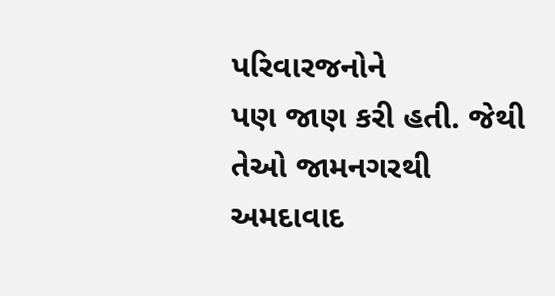પરિવારજનોને
પણ જાણ કરી હતી. જેથી તેઓ જામનગરથી અમદાવાદ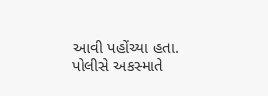આવી પહોંચ્યા હતા. પોલીસે અકસ્માતે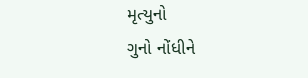મૃત્યુનો
ગુનો નોંધીને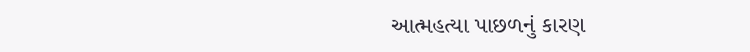આત્મહત્યા પાછળનું કારણ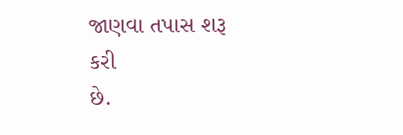જાણવા તપાસ શરૂ
કરી
છે.